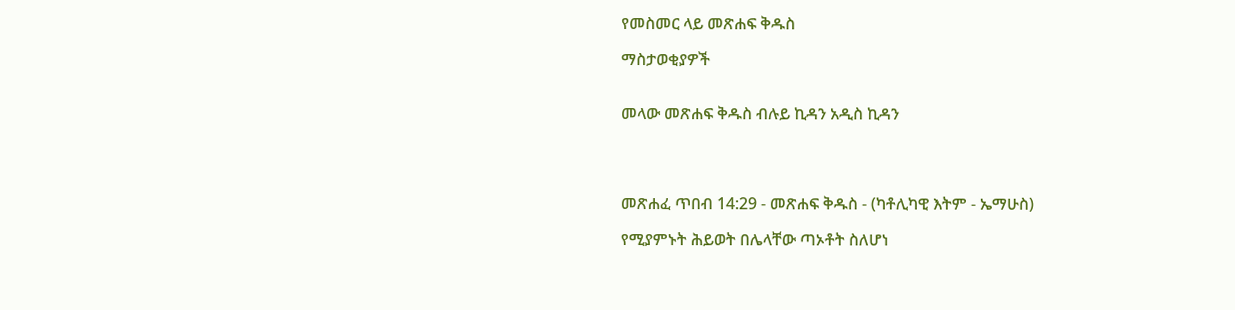የመስመር ላይ መጽሐፍ ቅዱስ

ማስታወቂያዎች


መላው መጽሐፍ ቅዱስ ብሉይ ኪዳን አዲስ ኪዳን




መጽሐፈ ጥበብ 14:29 - መጽሐፍ ቅዱስ - (ካቶሊካዊ እትም - ኤማሁስ)

የሚያምኑት ሕይወት በሌላቸው ጣኦቶት ስለሆነ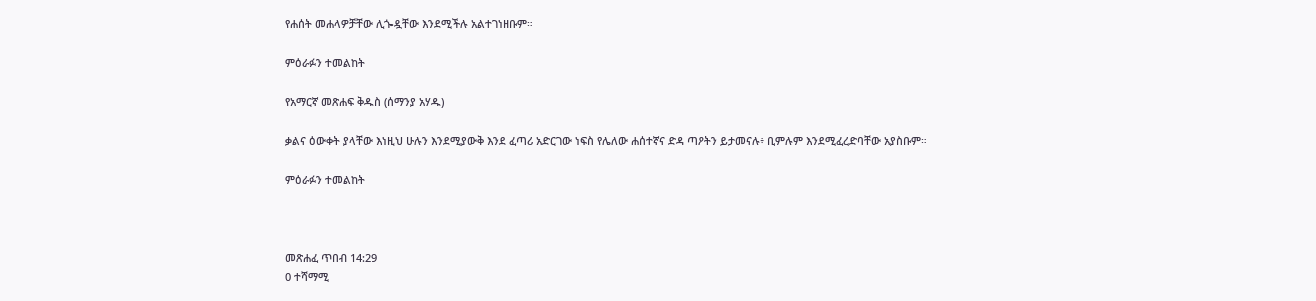የሐሰት መሐላዎቻቸው ሊጐዷቸው እንደሚችሉ አልተገነዘቡም።

ምዕራፉን ተመልከት

የአማርኛ መጽሐፍ ቅዱስ (ሰማንያ አሃዱ)

ቃልና ዕውቀት ያላቸው እነዚህ ሁሉን እንደሚያውቅ እንደ ፈጣሪ አድርገው ነፍስ የሌለው ሐሰተኛና ድዳ ጣዖትን ይታመናሉ፥ ቢምሉም እንደሚፈረድባቸው አያስቡም።

ምዕራፉን ተመልከት



መጽሐፈ ጥበብ 14:29
0 ተሻማሚ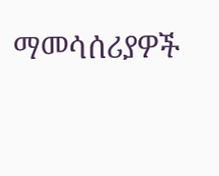ማመሳሰሪያዎች